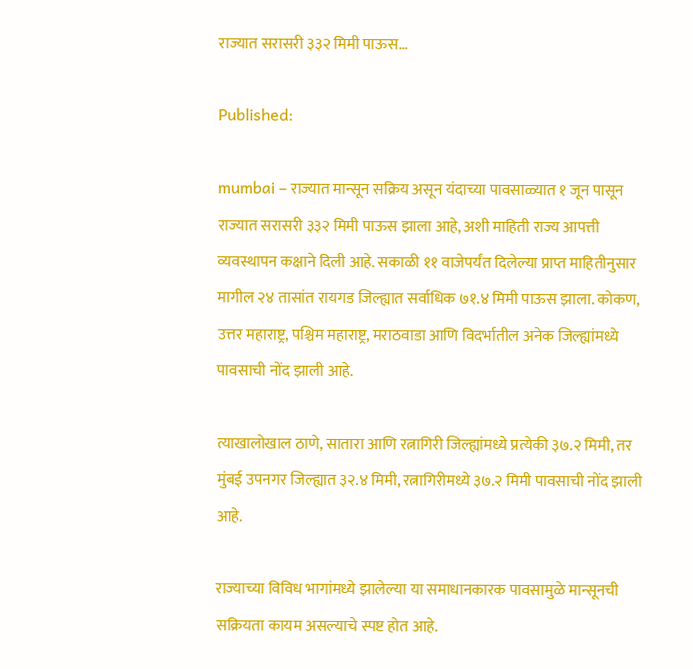राज्यात सरासरी ३३२ मिमी पाऊस…

Published:

mumbai – राज्यात मान्सून सक्रिय असून यंदाच्या पावसाळ्यात १ जून पासून राज्यात सरासरी ३३२ मिमी पाऊस झाला आहे, अशी माहिती राज्य आपत्ती व्यवस्थापन कक्षाने दिली आहे. सकाळी ११ वाजेपर्यंत दिलेल्या प्राप्त माहितीनुसार मागील २४ तासांत रायगड जिल्ह्यात सर्वाधिक ७१.४ मिमी पाऊस झाला. कोकण, उत्तर महाराष्ट्र, पश्चिम महाराष्ट्र, मराठवाडा आणि विदर्भातील अनेक जिल्ह्यांमध्ये पावसाची नोंद झाली आहे.

त्याखालोखाल ठाणे, सातारा आणि रत्नागिरी जिल्ह्यांमध्ये प्रत्येकी ३७.२ मिमी, तर मुंबई उपनगर जिल्ह्यात ३२.४ मिमी, रत्नागिरीमध्ये ३७.२ मिमी पावसाची नोंद झाली आहे.

राज्याच्या विविध भागांमध्ये झालेल्या या समाधानकारक पावसामुळे मान्सूनची सक्रियता कायम असल्याचे स्पष्ट होत आहे.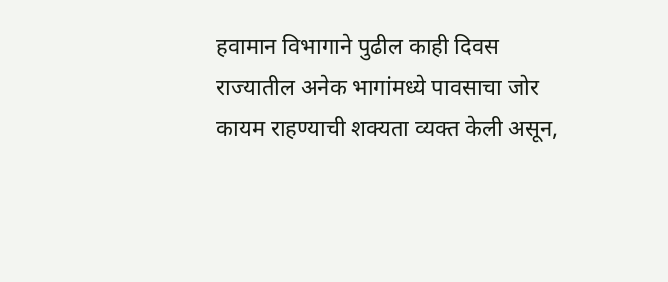हवामान विभागाने पुढील काही दिवस राज्यातील अनेक भागांमध्ये पावसाचा जोर कायम राहण्याची शक्यता व्यक्त केली असून,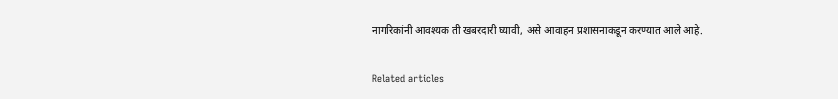नागरिकांनी आवश्यक ती खबरदारी घ्यावी, असे आवाहन प्रशासनाकडून करण्यात आले आहे.

Related articles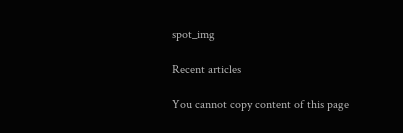spot_img

Recent articles

You cannot copy content of this page